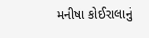મનીષા કોઈરાલાનું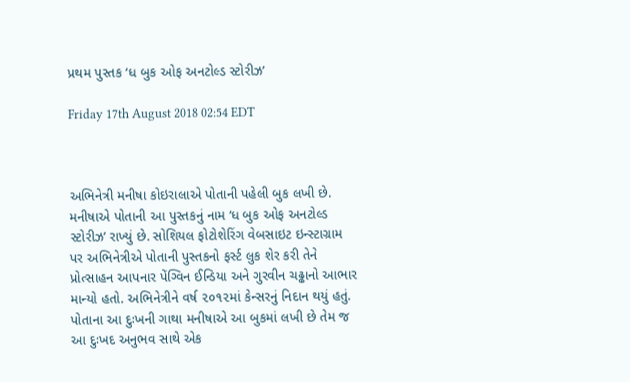પ્રથમ પુસ્તક ‘ધ બુક ઓફ અનટોલ્ડ સ્ટોરીઝ’

Friday 17th August 2018 02:54 EDT



અભિનેત્રી મનીષા કોઇરાલાએ પોતાની પહેલી બુક લખી છે. મનીષાએ પોતાની આ પુસ્તકનું નામ ‘ધ બુક ઓફ અનટોલ્ડ સ્ટોરીઝ’ રાખ્યું છે. સોશિયલ ફોટોશેરિંગ વેબસાઇટ ઇન્સ્ટાગ્રામ પર અભિનેત્રીએ પોતાની પુસ્તકનો ફર્સ્ટ લુક શેર કરી તેને પ્રોત્સાહન આપનાર પેંગ્વિન ઈન્ડિયા અને ગુરવીન ચઢ્ઢાનો આભાર માન્યો હતો. અભિનેત્રીને વર્ષ ૨૦૧૨માં કેન્સરનું નિદાન થયું હતું. પોતાના આ દુઃખની ગાથા મનીષાએ આ બુકમાં લખી છે તેમ જ આ દુઃખદ અનુભવ સાથે એક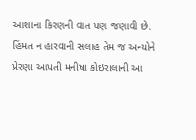આશાના કિરણની વાત પણ જણાવી છે. હિંમત ન હારવાની સલાહ તેમ જ અન્યોને પ્રેરણા આપતી મનીષા કોઇરાલાની આ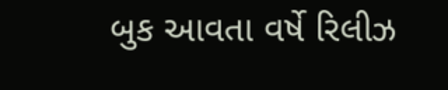બુક આવતા વર્ષે રિલીઝ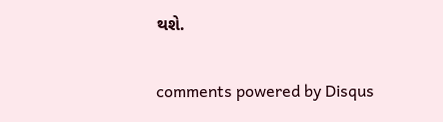થશે.


comments powered by Disqus